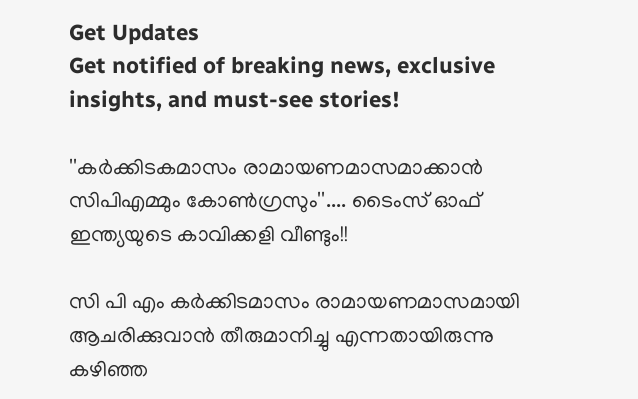Get Updates
Get notified of breaking news, exclusive insights, and must-see stories!

''കർക്കിടകമാസം രാമായണമാസമാക്കാൻ സിപിഎമ്മും കോൺഗ്രസും''.... ടൈംസ് ഓഫ് ഇന്ത്യയുടെ കാവിക്കളി വീണ്ടും!!

സി പി എം കർക്കിടമാസം രാമായണമാസമായി ആചരിക്കുവാൻ തീരുമാനിച്ചു എന്നതായിരുന്നു കഴിഞ്ഞ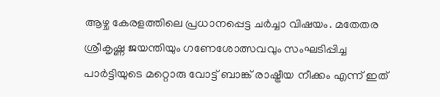ആഴ്ച കേരളത്തിലെ പ്രധാനപ്പെട്ട ചർച്ചാ വിഷയം. മതേതര ശ്രീകൃഷ്ണ ജയന്തിയും ഗണേശോത്സവവും സംഘടിപ്പിച്ച പാർട്ടിയുടെ മറ്റൊരു വോട്ട് ബാങ്ക് രാഷ്ട്രീയ നീക്കം എന്ന് ഇത്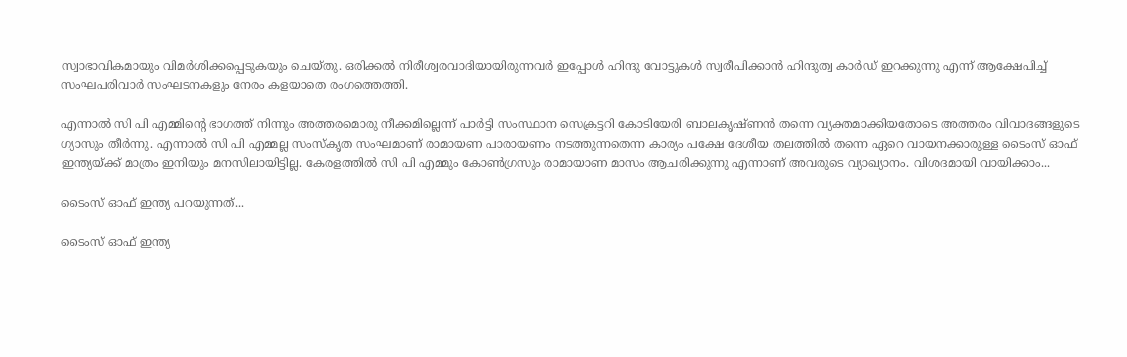സ്വാഭാവികമായും വിമർശിക്കപ്പെടുകയും ചെയ്തു. ഒരിക്കല്‍ നിരീശ്വരവാദിയായിരുന്നവര്‍ ഇപ്പോള്‍ ഹിന്ദു വോട്ടുകള്‍ സ്വരീപിക്കാന്‍ ഹിന്ദുത്വ കാര്‍ഡ് ഇറക്കുന്നു എന്ന് ആക്ഷേപിച്ച് സംഘപരിവാർ സംഘടനകളും നേരം കളയാതെ രംഗത്തെത്തി.

എന്നാല്‍ സി പി എമ്മിന്റെ ഭാഗത്ത് നിന്നും അത്തരമൊരു നീക്കമില്ലെന്ന് പാര്‍ട്ടി സംസ്ഥാന സെക്രട്ടറി കോടിയേരി ബാലകൃഷ്ണന്‍ തന്നെ വ്യക്തമാക്കിയതോടെ അത്തരം വിവാദങ്ങളുടെ ഗ്യാസും തീർന്നു. എന്നാൽ സി പി എമ്മല്ല സംസ്കൃത സംഘമാണ് രാമായണ പാരായണം നടത്തുന്നതെന്ന കാര്യം പക്ഷേ ദേശീയ തലത്തിൽ തന്നെ ഏറെ വായനക്കാരുള്ള ടൈംസ് ഓഫ് ഇന്ത്യയ്ക്ക് മാത്രം ഇനിയും മനസിലായിട്ടില്ല. കേരളത്തിൽ സി പി എമ്മും കോൺഗ്രസും രാമായാണ മാസം ആചരിക്കുന്നു എന്നാണ് അവരുടെ വ്യാഖ്യാനം. വിശദമായി വായിക്കാം...

ടൈംസ് ഓഫ് ഇന്ത്യ പറയുന്നത്...

ടൈംസ് ഓഫ് ഇന്ത്യ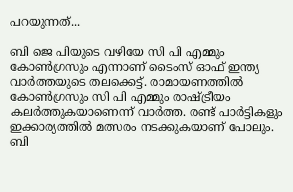പറയുന്നത്...

ബി ജെ പിയുടെ വഴിയേ സി പി എമ്മും കോൺഗ്രസും എന്നാണ് ടൈംസ് ഓഫ് ഇന്ത്യ വാർത്തയുടെ തലക്കെട്ട്. രാമായണത്തിൽ കോൺഗ്രസും സി പി എമ്മും രാഷ്ട്രീയം കലർത്തുകയാണെന്ന് വാർത്ത. രണ്ട് പാർട്ടികളും ഇക്കാര്യത്തിൽ മത്സരം നടക്കുകയാണ് പോലും. ബി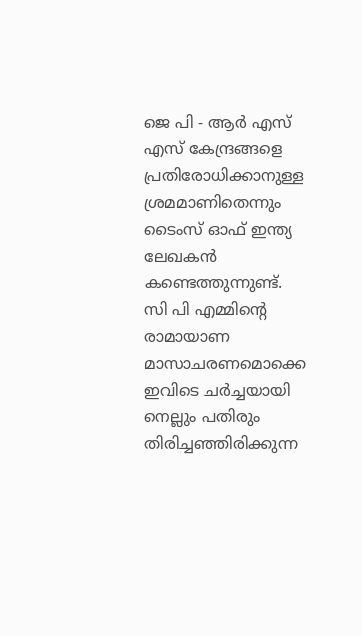ജെ പി - ആർ എസ് എസ് കേന്ദ്രങ്ങളെ പ്രതിരോധിക്കാനുള്ള ശ്രമമാണിതെന്നും ടൈംസ് ഓഫ് ഇന്ത്യ ലേഖകന്‍ കണ്ടെത്തുന്നുണ്ട്. സി പി എമ്മിന്റെ രാമായാണ മാസാചരണമൊക്കെ ഇവിടെ ചര്‍ച്ചയായി നെല്ലും പതിരും തിരിച്ചഞ്ഞിരിക്കുന്ന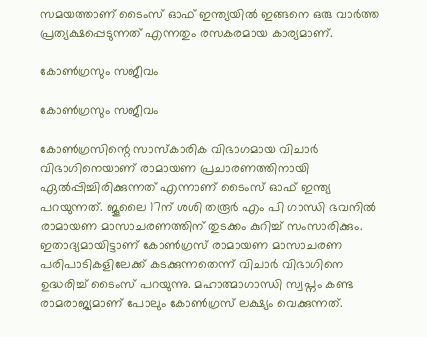സമയത്താണ് ടൈംസ് ഓഫ് ഇന്ത്യയിൽ ഇങ്ങനെ ഒരു വാർത്ത പ്രത്യക്ഷപ്പെടുന്നത് എന്നതും രസകരമായ കാര്യമാണ്.

കോൺഗ്രസും സജീവം

കോൺഗ്രസും സജീവം

കോണ്‍ഗ്രസിന്റെ സാസ്കാരിക വിഭാഗമായ വിചാർ വിഭാഗിനെയാണ് രാമായണ പ്രചാരണത്തിനായി ഏൽപ്പിച്ചിരിക്കുന്നത് എന്നാണ് ടൈംസ് ഓഫ് ഇന്ത്യ പറയുന്നത്. ജൂലൈ 17ന് ശശി തരൂര്‍ എം പി ഗാന്ധി ഭവനിൽ രാമായണ മാസാചരണത്തിന് തുടക്കം കുറിച്ച് സംസാരിക്കും. ഇതാദ്യമായിട്ടാണ് കോണ്‍ഗ്രസ് രാമായണ മാസാചരണ പരിപാടികളിലേക്ക് കടക്കുന്നതെന്ന് വിചാർ വിഭാഗിനെ ഉദ്ധരിച്ച് ടൈംസ് പറയുന്നു. മഹാത്മാഗാന്ധി സ്വപ്നം കണ്ട രാമരാജ്യമാണ് പോലും കോണ്‍ഗ്രസ് ലക്ഷ്യം വെക്കുന്നത്.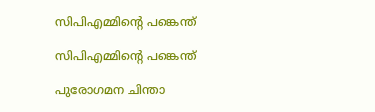സിപിഎമ്മിന്റെ പങ്കെന്ത്

സിപിഎമ്മിന്റെ പങ്കെന്ത്

പുരോഗമന ചിന്താ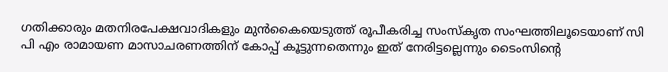ഗതിക്കാരും മതനിരപേക്ഷവാദികളും മുൻകൈയെടുത്ത് രൂപീകരിച്ച സംസ്കൃത സംഘത്തിലൂടെയാണ് സി പി എം രാമായണ മാസാചരണത്തിന് കോപ്പ് കൂട്ടുന്നതെന്നും ഇത് നേരിട്ടല്ലെന്നും ടൈംസിന്റെ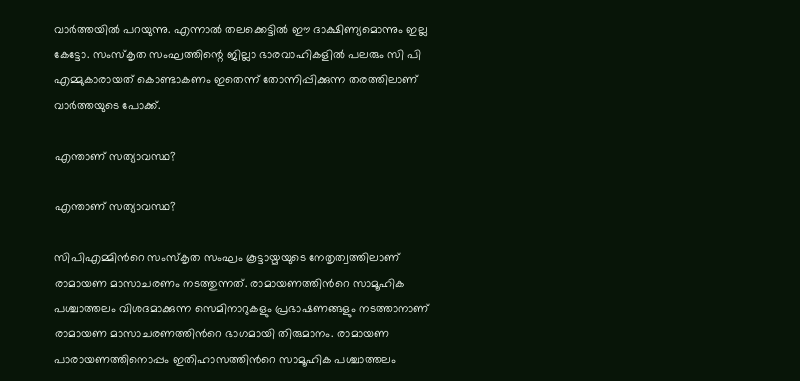വാർത്തയിൽ പറയുന്നു. എന്നാൽ തലക്കെട്ടിൽ ഈ ദാക്ഷിണ്യമൊന്നും ഇല്ല കേട്ടോ. സംസ്കൃത സംഘത്തിന്റെ ജില്ലാ ഭാരവാഹികളിൽ പലരും സി പി എമ്മുകാരായത് കൊണ്ടാകണം ഇതെന്ന് തോന്നിപ്പിക്കുന്ന തരത്തിലാണ് വാർത്തയുടെ പോക്ക്.

എന്താണ് സത്യാവസ്ഥ?

എന്താണ് സത്യാവസ്ഥ?

സിപിഎമ്മിന്‍റെ സംസ്കൃത സംഘം കൂട്ടായ്മയുടെ നേതൃത്വത്തിലാണ് രാമായണ മാസാചരണം നടത്തുന്നത്. രാമായണത്തിന്‍റെ സാമൂഹിക പശ്ചാത്തലം വിശദമാക്കുന്ന സെമിനാറുകളും പ്രഭാഷണങ്ങളും നടത്താനാണ് രാമായണ മാസാചരണത്തിന്‍റെ ഭാഗമായി തിരുമാനം. രാമായണ പാരായണത്തിനൊപ്പം ഇതിഹാസത്തിന്‍റെ സാമൂഹിക പശ്ചാത്തലം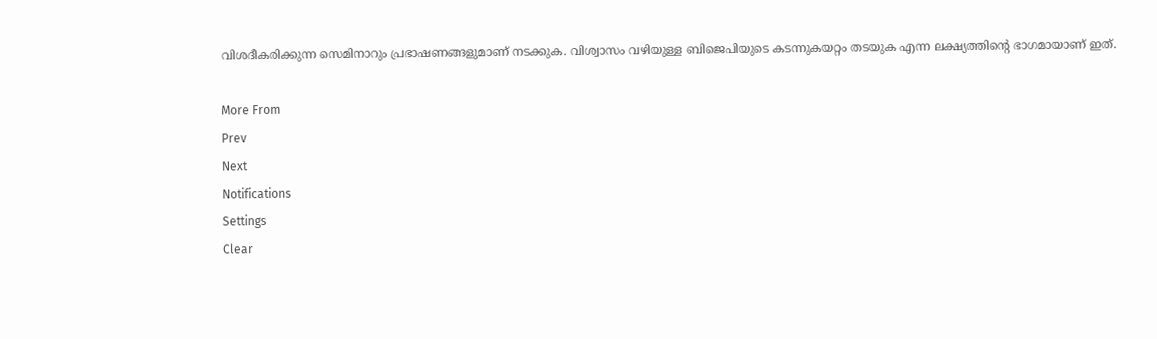വിശദീകരിക്കുന്ന സെമിനാറും പ്രഭാഷണങ്ങളുമാണ് നടക്കുക. വിശ്വാസം വഴിയുള്ള ബിജെപിയുടെ കടന്നുകയറ്റം തടയുക എന്ന ലക്ഷ്യത്തിന്‍റെ ഭാഗമായാണ് ഇത്.

More From
Prev
Next
Notifications
Settings
Clear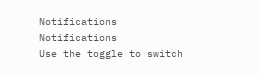Notifications
Notifications
Use the toggle to switch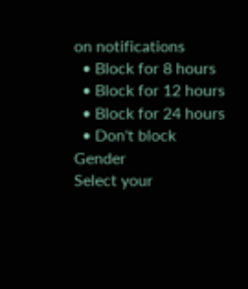on notifications
  • Block for 8 hours
  • Block for 12 hours
  • Block for 24 hours
  • Don't block
Gender
Select your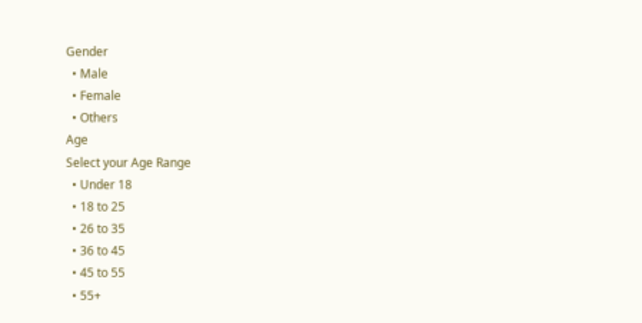Gender
  • Male
  • Female
  • Others
Age
Select your Age Range
  • Under 18
  • 18 to 25
  • 26 to 35
  • 36 to 45
  • 45 to 55
  • 55+